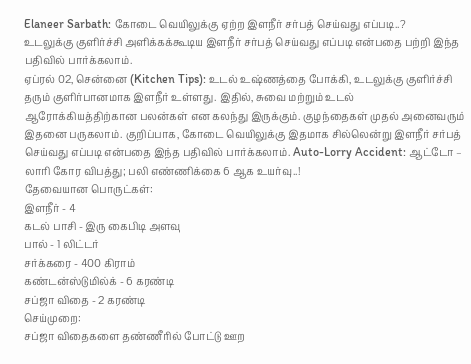Elaneer Sarbath: கோடை வெயிலுக்கு ஏற்ற இளநீர் சர்பத் செய்வது எப்படி..?
உடலுக்கு குளிர்ச்சி அளிக்கக்கூடிய இளநீர் சர்பத் செய்வது எப்படி என்பதை பற்றி இந்த பதிவில் பார்க்கலாம்.
ஏப்ரல் 02, சென்னை (Kitchen Tips): உடல் உஷ்ணத்தை போக்கி, உடலுக்கு குளிர்ச்சி தரும் குளிர்பானமாக இளநீர் உள்ளது. இதில், சுவை மற்றும் உடல் ஆரோக்கியத்திற்கான பலன்கள் என கலந்து இருக்கும். குழந்தைகள் முதல் அனைவரும் இதனை பருகலாம். குறிப்பாக, கோடை வெயிலுக்கு இதமாக சில்லென்று இளநீர் சர்பத் செய்வது எப்படி என்பதை இந்த பதிவில் பார்க்கலாம். Auto-Lorry Accident: ஆட்டோ – லாரி கோர விபத்து; பலி எண்ணிக்கை 6 ஆக உயர்வு..!
தேவையான பொருட்கள்:
இளநீர் - 4
கடல் பாசி - இரு கைபிடி அளவு
பால் - 1 லிட்டர்
சர்க்கரை - 400 கிராம்
கண்டன்ஸ்டுமில்க் - 6 கரண்டி
சப்ஜா விதை - 2 கரண்டி
செய்முறை:
சப்ஜா விதைகளை தண்ணீரில் போட்டு ஊற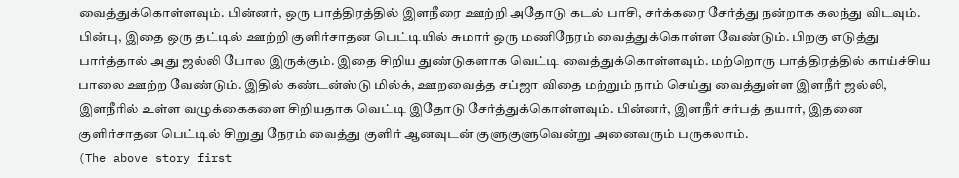வைத்துக்கொள்ளவும். பின்னர், ஒரு பாத்திரத்தில் இளநீரை ஊற்றி அதோடு கடல் பாசி, சர்க்கரை சேர்த்து நன்றாக கலந்து விடவும். பின்பு, இதை ஒரு தட்டில் ஊற்றி குளிர்சாதன பெட்டியில் சுமார் ஒரு மணிநேரம் வைத்துக்கொள்ள வேண்டும். பிறகு எடுத்து பார்த்தால் அது ஜல்லி போல இருக்கும். இதை சிறிய துண்டுகளாக வெட்டி வைத்துக்கொள்ளவும். மற்றொரு பாத்திரத்தில் காய்ச்சிய பாலை ஊற்ற வேண்டும். இதில் கண்டன்ஸ்டு மில்க், ஊறவைத்த சப்ஜா விதை மற்றும் நாம் செய்து வைத்துள்ள இளநீர் ஜல்லி, இளநீரில் உள்ள வழுக்கைகளை சிறியதாக வெட்டி இதோடு சேர்த்துக்கொள்ளவும். பின்னர், இளநீர் சர்பத் தயார், இதனை குளிர்சாதன பெட்டில் சிறுது நேரம் வைத்து குளிர் ஆனவுடன் குளுகுளுவென்று அனைவரும் பருகலாம்.
(The above story first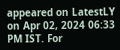appeared on LatestLY on Apr 02, 2024 06:33 PM IST. For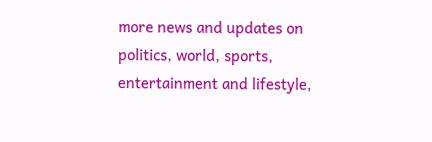more news and updates on politics, world, sports, entertainment and lifestyle,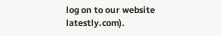log on to our website latestly.com).